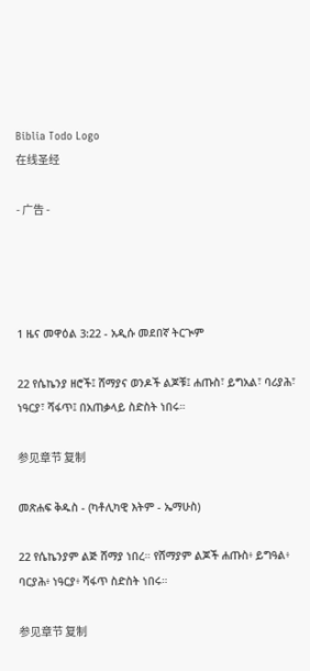Biblia Todo Logo
在线圣经

- 广告 -




1 ዜና መዋዕል 3:22 - አዲሱ መደበኛ ትርጒም

22 የሴኬንያ ዘሮች፤ ሸማያና ወንዶች ልጆቹ፤ ሐጡስ፣ ይግአል፣ ባሪያሕ፣ ነዓርያ፣ ሻፋጥ፤ በአጠቃላይ ስድስት ነበሩ።

参见章节 复制

መጽሐፍ ቅዱስ - (ካቶሊካዊ እትም - ኤማሁስ)

22 የሴኬንያም ልጅ ሸማያ ነበረ። የሸማያም ልጆች ሐጡስ፥ ይግዓል፥ ባርያሕ፥ ነዓርያ፥ ሻፋጥ ስድስት ነበሩ።

参见章节 复制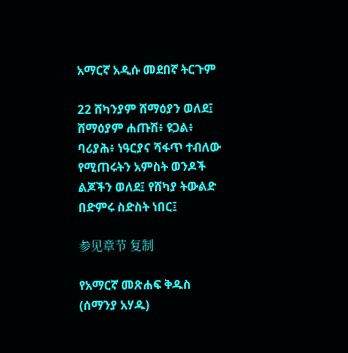አማርኛ አዲሱ መደበኛ ትርጉም

22 ሸካንያም ሸማዕያን ወለደ፤ ሸማዕያም ሐጡሽ፥ ዩጋል፥ ባሪያሕ፥ ነዓርያና ሻፋጥ ተብለው የሚጠሩትን አምስት ወንዶች ልጆችን ወለደ፤ የሸካያ ትውልድ በድምሩ ስድስት ነበር፤

参见章节 复制

የአማርኛ መጽሐፍ ቅዱስ (ሰማንያ አሃዱ)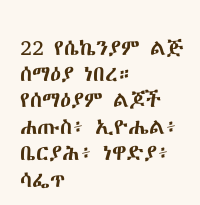22 የሴኬንያም ልጅ ሰማዕያ ነበረ። የሰማዕያም ልጆች ሐጡስ፥ ኢዮሔል፥ ቤርያሕ፥ ነዋድያ፥ ሳፌጥ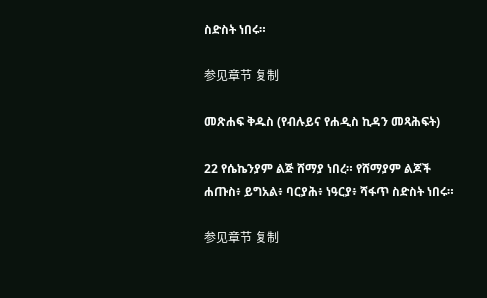ስድስት ነበሩ።

参见章节 复制

መጽሐፍ ቅዱስ (የብሉይና የሐዲስ ኪዳን መጻሕፍት)

22 የሴኬንያም ልጅ ሸማያ ነበረ። የሸማያም ልጆች ሐጡስ፥ ይግአል፥ ባርያሕ፥ ነዓርያ፥ ሻፋጥ ስድስት ነበሩ።

参见章节 复制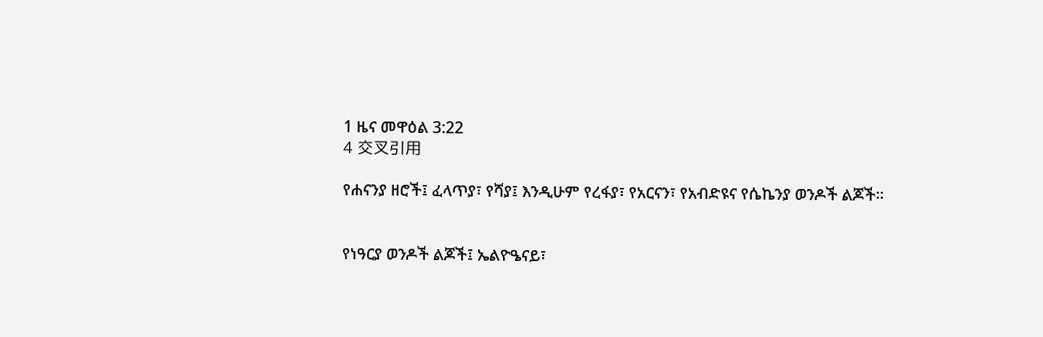1 ዜና መዋዕል 3:22
4 交叉引用

የሐናንያ ዘሮች፤ ፈላጥያ፣ የሻያ፤ እንዲሁም የረፋያ፣ የአርናን፣ የአብድዩና የሴኬንያ ወንዶች ልጆች።


የነዓርያ ወንዶች ልጆች፤ ኤልዮዔናይ፣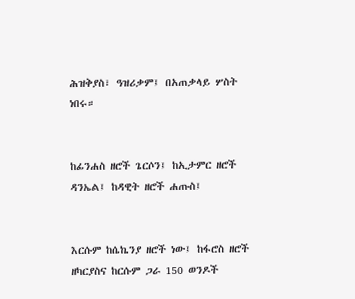ሕዝቅያስ፣ ዓዝሪቃም፤ በአጠቃላይ ሦስት ነበሩ።


ከፊንሐስ ዘሮች ጌርሶን፤ ከኢታምር ዘሮች ዳንኤል፤ ከዳዊት ዘሮች ሐጡስ፤


እርሱም ከሴኬንያ ዘሮች ነው፤ ከፋሮስ ዘሮች ዘካርያስና ከርሱም ጋራ 150 ወንዶች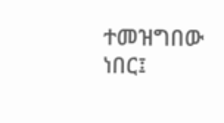ተመዝግበው ነበር፤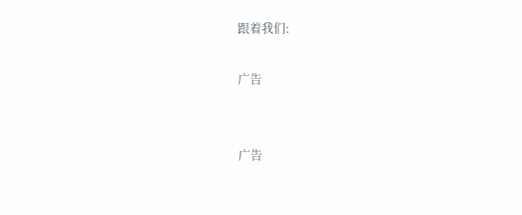跟着我们:

广告


广告